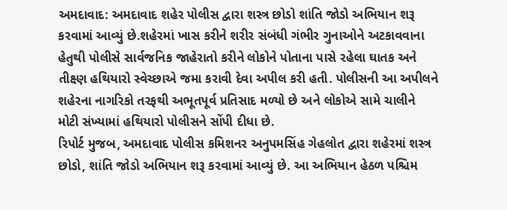અમદાવાદ: અમદાવાદ શહેર પોલીસ દ્વારા શસ્ત્ર છોડો શાંતિ જોડો અભિયાન શરૂ કરવામાં આવ્યું છે.શહેરમાં ખાસ કરીને શરીર સંબંધી ગંભીર ગુનાઓને અટકાવવાના હેતુથી પોલીસે સાર્વજનિક જાહેરાતો કરીને લોકોને પોતાના પાસે રહેલા ઘાતક અને તીક્ષ્ણ હથિયારો સ્વેચ્છાએ જમા કરાવી દેવા અપીલ કરી હતી. પોલીસની આ અપીલને શહેરના નાગરિકો તરફથી અભૂતપૂર્વ પ્રતિસાદ મળ્યો છે અને લોકોએ સામે ચાલીને મોટી સંખ્યામાં હથિયારો પોલીસને સોંપી દીધા છે.
રિપોર્ટ મુજબ, અમદાવાદ પોલીસ કમિશનર અનુપમસિંહ ગેહલોત દ્વારા શહેરમાં શસ્ત્ર છોડો, શાંતિ જોડો અભિયાન શરૂ કરવામાં આવ્યું છે. આ અભિયાન હેઠળ પશ્ચિમ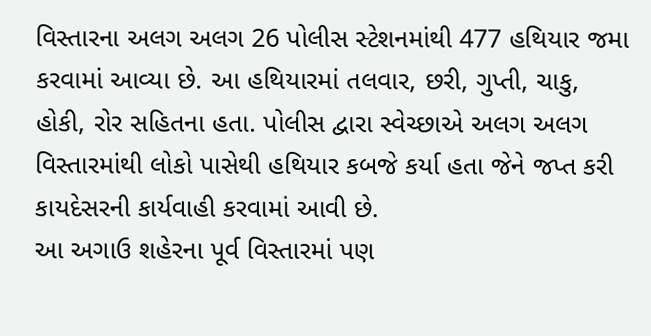વિસ્તારના અલગ અલગ 26 પોલીસ સ્ટેશનમાંથી 477 હથિયાર જમા કરવામાં આવ્યા છે. આ હથિયારમાં તલવાર, છરી, ગુપ્તી, ચાકુ, હોકી, રોર સહિતના હતા. પોલીસ દ્વારા સ્વેચ્છાએ અલગ અલગ વિસ્તારમાંથી લોકો પાસેથી હથિયાર કબજે કર્યા હતા જેને જપ્ત કરી કાયદેસરની કાર્યવાહી કરવામાં આવી છે.
આ અગાઉ શહેરના પૂર્વ વિસ્તારમાં પણ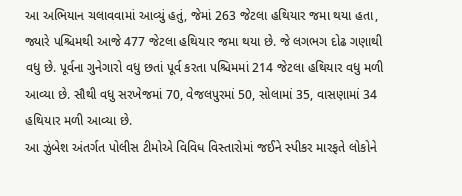આ અભિયાન ચલાવવામાં આવ્યું હતું, જેમાં 263 જેટલા હથિયાર જમા થયા હતા, જ્યારે પશ્ચિમથી આજે 477 જેટલા હથિયાર જમા થયા છે. જે લગભગ દોઢ ગણાથી વધુ છે. પૂર્વના ગુનેગારો વધુ છતાં પૂર્વ કરતા પશ્ચિમમાં 214 જેટલા હથિયાર વધુ મળી આવ્યા છે. સૌથી વધુ સરખેજમાં 70, વેજલપુરમાં 50, સોલામાં 35, વાસણામાં 34 હથિયાર મળી આવ્યા છે.
આ ઝુંબેશ અંતર્ગત પોલીસ ટીમોએ વિવિધ વિસ્તારોમાં જઈને સ્પીકર મારફતે લોકોને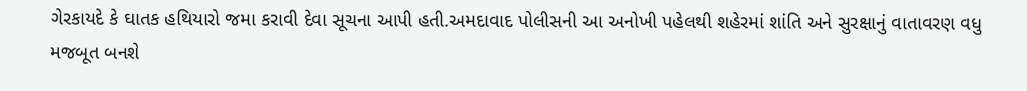ગેરકાયદે કે ઘાતક હથિયારો જમા કરાવી દેવા સૂચના આપી હતી.અમદાવાદ પોલીસની આ અનોખી પહેલથી શહેરમાં શાંતિ અને સુરક્ષાનું વાતાવરણ વધુ મજબૂત બનશે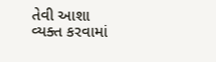તેવી આશા વ્યક્ત કરવામાં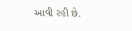આવી રહી છે.